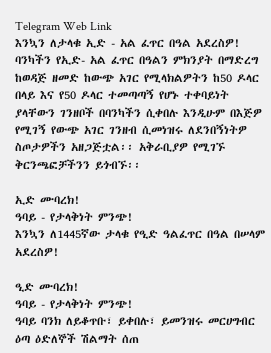Telegram Web Link
እንኳን ለታላቁ ኢድ - አል ፈጥር በዓል አደረስዎ!
ባንካችን የኢድ- አል ፈጥር በዓልን ምክንያት በማድረግ ከወዳጅ ዘመድ ከውጭ አገር የሚላክልዎትን ከ50 ዶላር በላይ እና የ50 ዶላር ተመጣጣኝ የሆኑ ተቀባይነት ያላቸውን ገንዘቦች በባንካችን ሲቀበሉ እንዲሁም በእጅዎ የሚገኝ የውጭ አገር ገንዘብ ሲመነዝሩ ለደንበኝነትዎ ስጦታዎችን አዘጋጅቷል፡፡ አቅራቢያዎ የሚገኙ ቅርንጫፎቻችንን ይጎብኙ፡፡

ኢድ ሙባረክ!
ዓባይ - የታላቅነት ምንጭ!
እንኳን ለ1445ኛው ታላቁ የዒድ ዓልፈጥር በዓል በሠላም አደረስዎ!

ዒድ ሙባረክ!
ዓባይ - የታላቅነት ምንጭ!
ዓባይ ባንክ ለይቆጥቡ፣ ይቀበሉ፣ ይመንዝሩ መርሀግብር ዕጣ ዕድለኞች ሽልማት ሰጠ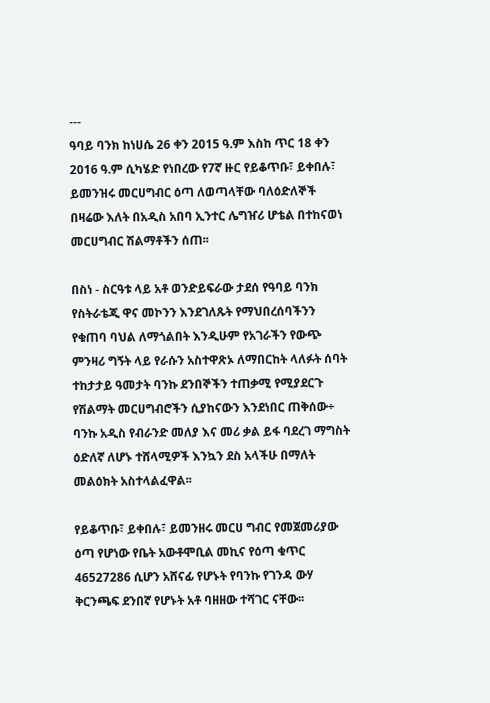---
ዓባይ ባንክ ከነሀሴ 26 ቀን 2015 ዓ.ም እስከ ጥር 18 ቀን 2016 ዓ.ም ሲካሄድ የነበረው የ7ኛ ዙር የይቆጥቡ፣ ይቀበሉ፣ ይመንዝሩ መርሀግብር ዕጣ ለወጣላቸው ባለዕድለኞች በዛሬው እለት በአዲስ አበባ ኢንተር ሌግዠሪ ሆቴል በተከናወነ መርሀግብር ሽልማቶችን ሰጠ፡፡

በስነ - ስርዓቱ ላይ አቶ ወንድይፍራው ታደሰ የዓባይ ባንክ የስትራቴጂ ዋና መኮንን እንደገለጹት የማህበረሰባችንን የቁጠባ ባህል ለማጎልበት እንዲሁም የአገራችን የውጭ ምንዛሪ ግኝት ላይ የራሱን አስተዋጽኦ ለማበርከት ላለፉት ሰባት ተከታታይ ዓመታት ባንኩ ደንበኞችን ተጠቃሚ የሚያደርጉ የሽልማት መርሀግብሮችን ሲያከናውን እንደነበር ጠቅሰው÷ ባንኩ አዲስ የብራንድ መለያ እና መሪ ቃል ይፋ ባደረገ ማግስት ዕድለኛ ለሆኑ ተሸላሚዎች እንኳን ደስ አላችሁ በማለት መልዕክት አስተላልፈዋል፡፡

የይቆጥቡ፣ ይቀበሉ፣ ይመንዘሩ መርሀ ግብር የመጀመሪያው ዕጣ የሆነው የቤት አውቶሞቢል መኪና የዕጣ ቁጥር 46527286 ሲሆን አሸናፊ የሆኑት የባንኩ የገንዳ ውሃ ቅርንጫፍ ደንበኛ የሆኑት አቶ ባዘዘው ተሻገር ናቸው፡፡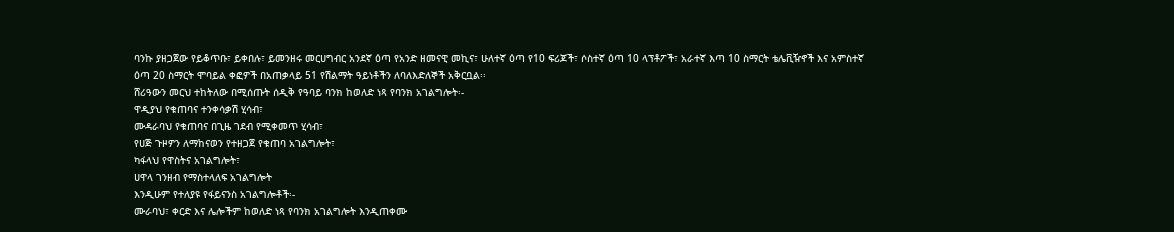ባንኩ ያዘጋጀው የይቆጥቡ፣ ይቀበሉ፣ ይመንዘሩ መርሀግብር አንደኛ ዕጣ የአንድ ዘመናዊ መኪና፣ ሁለተኛ ዕጣ የ10 ፍሪጆች፣ ሶስተኛ ዕጣ 10 ላፕቶፖች፣ አራተኛ እጣ 10 ስማርት ቴሌቪዥኖች እና አምስተኛ ዕጣ 20 ስማርት ሞባይል ቀፎዎች በአጠቃላይ 51 የሽልማት ዓይነቶችን ለባለእድለኞች አቅርቧል፡፡
ሸሪዓውን መርህ ተከትለው በሚሰጡት ሰዲቅ የዓባይ ባንክ ከወለድ ነጻ የባንክ አገልግሎት፡-
ዋዲያህ የቁጠባና ተንቀሳቃሽ ሂሳብ፣
ሙዳራባህ የቁጠባና በጊዜ ገደብ የሚቀመጥ ሂሳብ፣
የሀጅ ጉዞዎን ለማከናወን የተዘጋጀ የቁጠባ አገልግሎት፣
ካፋላህ የዋስትና አገልግሎት፣
ሀዋላ ገንዘብ የማስተላለፍ አገልግሎት
እንዲሁም የተለያዩ የፋይናንስ አገልግሎቶች፡-
ሙራባህ፣ ቀርድ እና ሌሎችም ከወለድ ነጻ የባንክ አገልግሎት እንዲጠቀሙ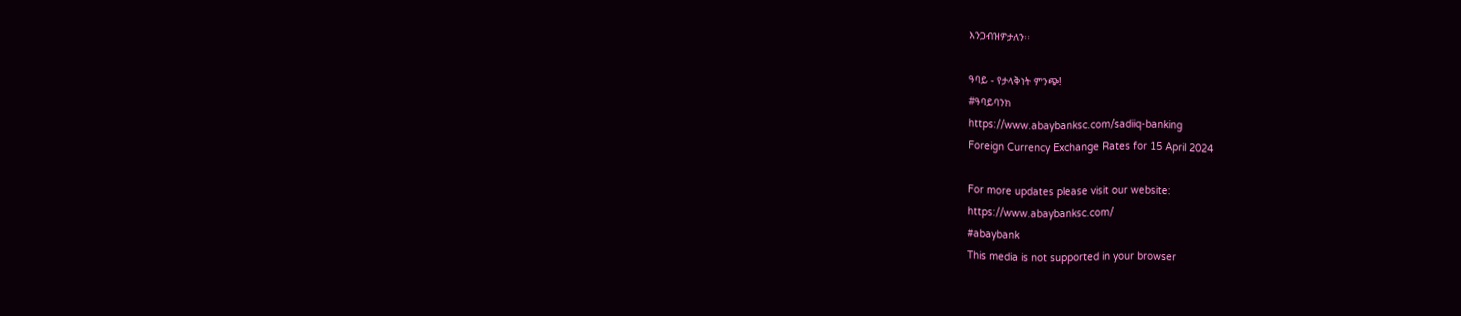እንጋብዝዎታለን፡፡

ዓባይ - የታላቅነት ምንጭ!
#ዓባይባንክ
https://www.abaybanksc.com/sadiiq-banking
Foreign Currency Exchange Rates for 15 April 2024

For more updates please visit our website:
https://www.abaybanksc.com/
#abaybank
This media is not supported in your browser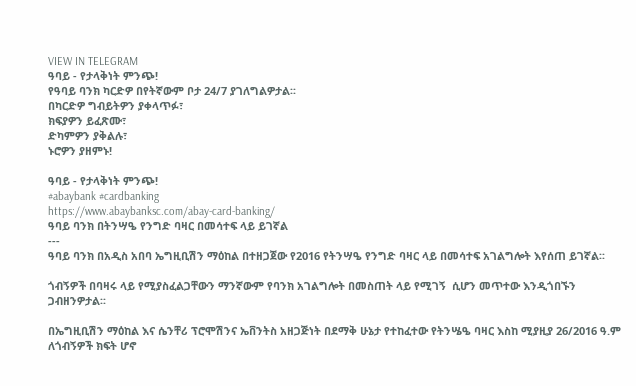VIEW IN TELEGRAM
ዓባይ - የታላቅነት ምንጭ!
የዓባይ ባንክ ካርድዎ በየትኛውም ቦታ 24/7 ያገለግልዎታል፡፡
በካርድዎ ግብይትዎን ያቀላጥፉ፣
ክፍያዎን ይፈጽሙ፣
ድካምዎን ያቅልሉ፣
ኑሮዎን ያዘምኑ!

ዓባይ - የታላቅነት ምንጭ!
#abaybank #cardbanking
https://www.abaybanksc.com/abay-card-banking/
ዓባይ ባንክ በትንሣዔ የንግድ ባዛር በመሳተፍ ላይ ይገኛል
---
ዓባይ ባንክ በአዲስ አበባ ኤግዚቢሽን ማዕከል በተዘጋጀው የ2016 የትንሣዔ የንግድ ባዛር ላይ በመሳተፍ አገልግሎት እየሰጠ ይገኛል፡፡

ጎብኝዎች በባዛሩ ላይ የሚያስፈልጋቸውን ማንኛውም የባንክ አገልግሎት በመስጠት ላይ የሚገኝ  ሲሆን መጥተው እንዲጎበኙን ጋብዘንዎታል፡፡

በኤግዚቢሽን ማዕከል እና ሴንቸሪ ፕሮሞሽንና ኤቨንትስ አዘጋጅነት በደማቅ ሁኔታ የተከፈተው የትንሤዔ ባዛር እስከ ሚያዚያ 26/2016 ዓ.ም ለጎብኝዎች ክፍት ሆኖ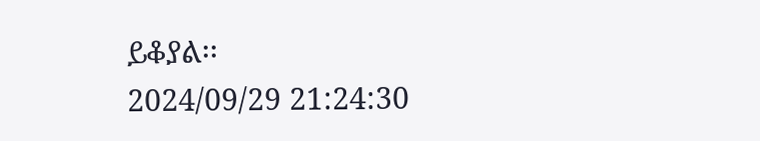ይቆያል፡፡
2024/09/29 21:24:30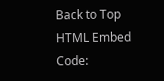Back to Top
HTML Embed Code: